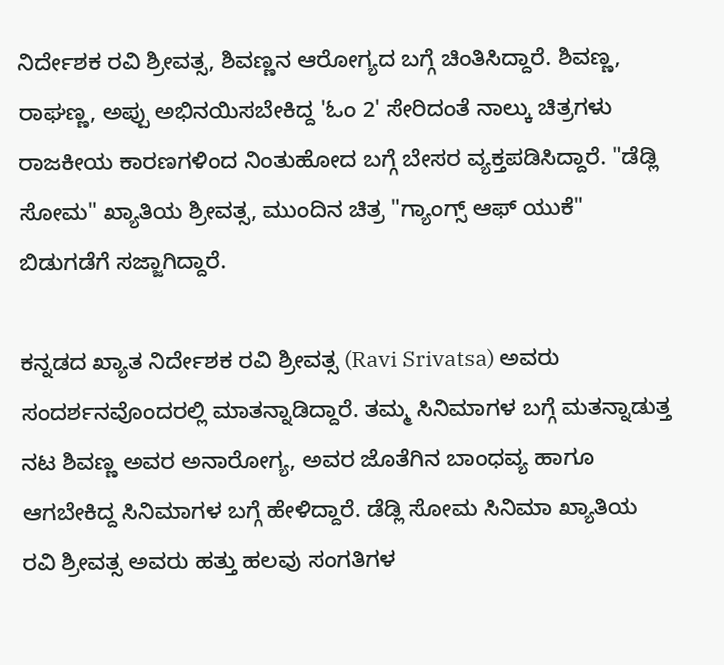ನಿರ್ದೇಶಕ ರವಿ ಶ್ರೀವತ್ಸ, ಶಿವಣ್ಣನ ಆರೋಗ್ಯದ ಬಗ್ಗೆ ಚಿಂತಿಸಿದ್ದಾರೆ. ಶಿವಣ್ಣ, ರಾಘಣ್ಣ, ಅಪ್ಪು ಅಭಿನಯಿಸಬೇಕಿದ್ದ 'ಓಂ 2' ಸೇರಿದಂತೆ ನಾಲ್ಕು ಚಿತ್ರಗಳು ರಾಜಕೀಯ ಕಾರಣಗಳಿಂದ ನಿಂತುಹೋದ ಬಗ್ಗೆ ಬೇಸರ ವ್ಯಕ್ತಪಡಿಸಿದ್ದಾರೆ. "ಡೆಡ್ಲಿ ಸೋಮ" ಖ್ಯಾತಿಯ ಶ್ರೀವತ್ಸ, ಮುಂದಿನ ಚಿತ್ರ "ಗ್ಯಾಂಗ್ಸ್ ಆಫ್ ಯುಕೆ" ಬಿಡುಗಡೆಗೆ ಸಜ್ಜಾಗಿದ್ದಾರೆ.

ಕನ್ನಡದ ಖ್ಯಾತ ನಿರ್ದೇಶಕ ರವಿ ಶ್ರೀವತ್ಸ (Ravi Srivatsa) ಅವರು ಸಂದರ್ಶನವೊಂದರಲ್ಲಿ ಮಾತನ್ನಾಡಿದ್ದಾರೆ. ತಮ್ಮ ಸಿನಿಮಾಗಳ ಬಗ್ಗೆ ಮತನ್ನಾಡುತ್ತ ನಟ ಶಿವಣ್ಣ ಅವರ ಅನಾರೋಗ್ಯ, ಅವರ ಜೊತೆಗಿನ ಬಾಂಧವ್ಯ ಹಾಗೂ ಆಗಬೇಕಿದ್ದ ಸಿನಿಮಾಗಳ ಬಗ್ಗೆ ಹೇಳಿದ್ದಾರೆ. ಡೆಡ್ಲಿ ಸೋಮ ಸಿನಿಮಾ ಖ್ಯಾತಿಯ ರವಿ ಶ್ರೀವತ್ಸ ಅವರು ಹತ್ತು ಹಲವು ಸಂಗತಿಗಳ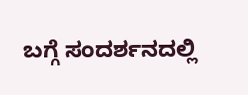ಬಗ್ಗೆ ಸಂದರ್ಶನದಲ್ಲಿ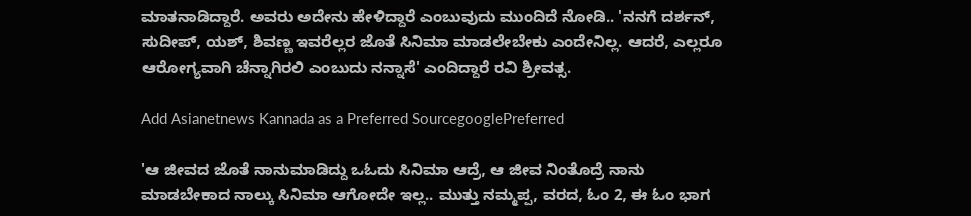ಮಾತನಾಡಿದ್ದಾರೆ. ಅವರು ಅದೇನು ಹೇಳಿದ್ದಾರೆ ಎಂಬುವುದು ಮುಂದಿದೆ ನೋಡಿ.. 'ನನಗೆ ದರ್ಶನ್, ಸುದೀಪ್, ಯಶ್, ಶಿವಣ್ಣ ಇವರೆಲ್ಲರ ಜೊತೆ ಸಿನಿಮಾ ಮಾಡಲೇಬೇಕು ಎಂದೇನಿಲ್ಲ. ಆದರೆ, ಎಲ್ಲರೂ ಆರೋಗ್ಯವಾಗಿ ಚೆನ್ನಾಗಿರಲಿ ಎಂಬುದು ನನ್ನಾಸೆ' ಎಂದಿದ್ದಾರೆ ರವಿ ಶ್ರೀವತ್ಸ.

Add Asianetnews Kannada as a Preferred SourcegooglePreferred

'ಆ ಜೀವದ ಜೊತೆ ನಾನುಮಾಡಿದ್ದು ಒಓದು ಸಿನಿಮಾ ಆದ್ರೆ, ಆ ಜೀವ ನಿಂತೊದ್ರೆ ನಾನು ಮಾಡಬೇಕಾದ ನಾಲ್ಕು ಸಿನಿಮಾ ಆಗೋದೇ ಇಲ್ಲ.. ಮುತ್ತು ನಮ್ಮಪ್ಪ, ವರದ, ಓಂ 2, ಈ ಓಂ ಭಾಗ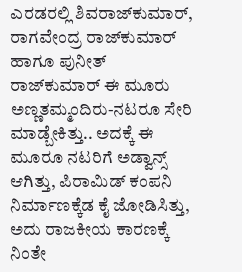ಎರಡರಲ್ಲಿ ಶಿವರಾಜ್‌ಕುಮಾರ್, ರಾಗವೇಂದ್ರ ರಾಜ್‌ಕುಮಾರ್ ಹಾಗೂ ಪುನೀತ್ ರಾಜ್‌ಕುಮಾರ್ ಈ ಮೂರು ಅಣ್ಣತಮ್ಮಂದಿರು-ನಟರೂ ಸೇರಿ ಮಾಡ್ಬೇಕಿತ್ತು.. ಅದಕ್ಕೆ ಈ ಮೂರೂ ನಟರಿಗೆ ಅಡ್ವಾನ್ಸ್ ಆಗಿತ್ತು, ಪಿರಾಮಿಡ್ ಕಂಪನಿ ನಿರ್ಮಾಣಕ್ಕೆಡ ಕೈ ಜೋಡಿಸಿತ್ತು, ಅದು ರಾಜಕೀಯ ಕಾರಣಕ್ಕೆ ನಿಂತೇ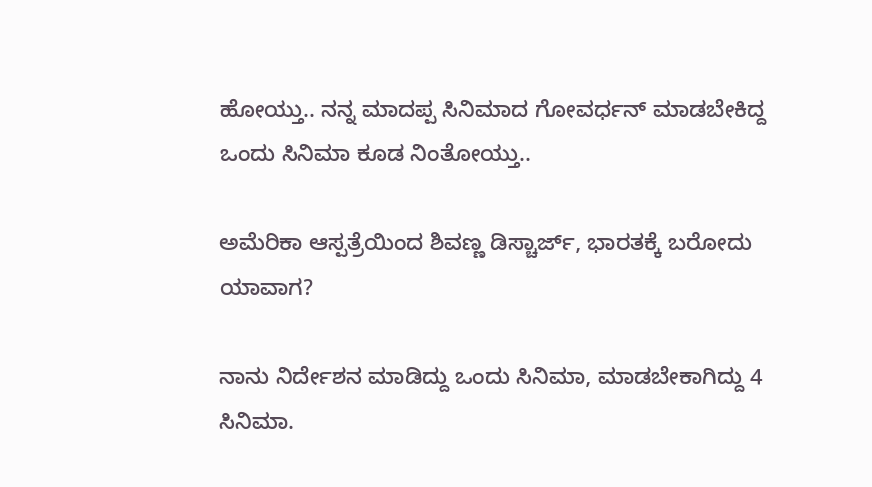ಹೋಯ್ತು.. ನನ್ನ ಮಾದಪ್ಪ ಸಿನಿಮಾದ ಗೋವರ್ಧನ್ ಮಾಡಬೇಕಿದ್ದ ಒಂದು ಸಿನಿಮಾ ಕೂಡ ನಿಂತೋಯ್ತು..

ಅಮೆರಿಕಾ ಆಸ್ಪತ್ರೆಯಿಂದ ಶಿವಣ್ಣ ಡಿಸ್ಚಾರ್ಜ್, ಭಾರತಕ್ಕೆ ಬರೋದು ಯಾವಾಗ?

ನಾನು ನಿರ್ದೇಶನ ಮಾಡಿದ್ದು ಒಂದು ಸಿನಿಮಾ, ಮಾಡಬೇಕಾಗಿದ್ದು 4 ಸಿನಿಮಾ.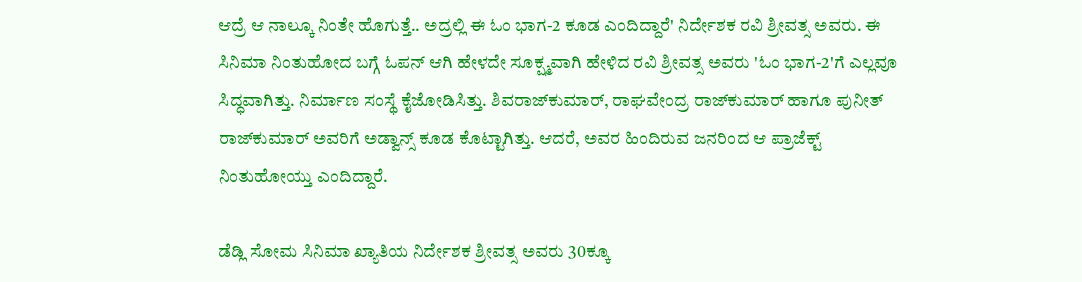ಆದ್ರೆ ಆ ನಾಲ್ಕೂ ನಿಂತೇ ಹೊಗುತ್ತೆ.. ಅದ್ರಲ್ಲಿ ಈ ಓಂ ಭಾಗ-2 ಕೂಡ ಎಂದಿದ್ದಾರೆ' ನಿರ್ದೇಶಕ ರವಿ ಶ್ರೀವತ್ಸ ಅವರು. ಈ ಸಿನಿಮಾ ನಿಂತುಹೋದ ಬಗ್ಗೆ ಓಪನ್ ಆಗಿ ಹೇಳದೇ ಸೂಕ್ಷ್ಮವಾಗಿ ಹೇಳಿದ ರವಿ ಶ್ರೀವತ್ಸ ಅವರು 'ಓಂ ಭಾಗ-2'ಗೆ ಎಲ್ಲವೂ ಸಿದ್ಧವಾಗಿತ್ತು. ನಿರ್ಮಾಣ ಸಂಸ್ಥೆ ಕೈಜೋಡಿಸಿತ್ತು. ಶಿವರಾಜ್‌ಕುಮಾರ್, ರಾಘವೇಂದ್ರ ರಾಜ್‌ಕುಮಾರ್ ಹಾಗೂ ಪುನೀತ್ ರಾಜ್‌ಕುಮಾರ್ ಅವರಿಗೆ ಅಡ್ವಾನ್ಸ್ ಕೂಡ ಕೊಟ್ಟಾಗಿತ್ತು. ಆದರೆ, ಅವರ ಹಿಂದಿರುವ ಜನರಿಂದ ಆ ಪ್ರಾಜೆಕ್ಟ್ ನಿಂತುಹೋಯ್ತು ಎಂದಿದ್ದಾರೆ.

ಡೆಡ್ಲಿ ಸೋಮ ಸಿನಿಮಾ ಖ್ಯಾತಿಯ ನಿರ್ದೇಶಕ ಶ್ರೀವತ್ಸ ಅವರು 30ಕ್ಕೂ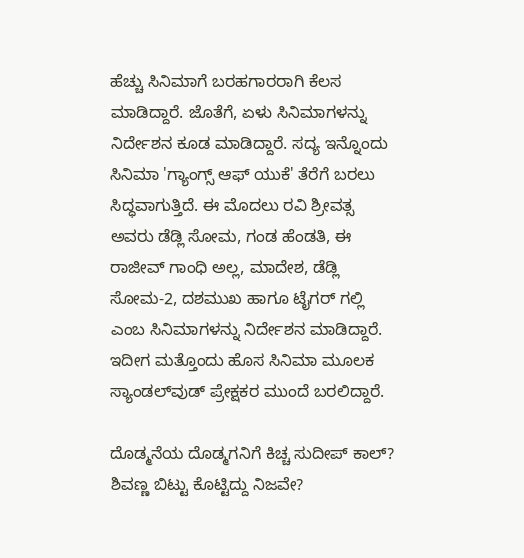ಹೆಚ್ಚು ಸಿನಿಮಾಗೆ ಬರಹಗಾರರಾಗಿ ಕೆಲಸ ಮಾಡಿದ್ದಾರೆ. ಜೊತೆಗೆ, ಏಳು ಸಿನಿಮಾಗಳನ್ನು ನಿರ್ದೇಶನ ಕೂಡ ಮಾಡಿದ್ದಾರೆ. ಸದ್ಯ ಇನ್ನೊಂದು ಸಿನಿಮಾ 'ಗ್ಯಾಂಗ್ಸ್ ಆಫ್ ಯುಕೆ' ತೆರೆಗೆ ಬರಲು ಸಿದ್ಧವಾಗುತ್ತಿದೆ. ಈ ಮೊದಲು ರವಿ ಶ್ರೀವತ್ಸ ಅವರು ಡೆಡ್ಲಿ ಸೋಮ, ಗಂಡ ಹೆಂಡತಿ, ಈ ರಾಜೀವ್ ಗಾಂಧಿ ಅಲ್ಲ, ಮಾದೇಶ, ಡೆಡ್ಲಿ ಸೋಮ-2, ದಶಮುಖ ಹಾಗೂ ಟೈಗರ್ ಗಲ್ಲಿ ಎಂಬ ಸಿನಿಮಾಗಳನ್ನು ನಿರ್ದೇಶನ ಮಾಡಿದ್ದಾರೆ. ಇದೀಗ ಮತ್ತೊಂದು ಹೊಸ ಸಿನಿಮಾ ಮೂಲಕ ಸ್ಯಾಂಡಲ್‌ವುಡ್ ಪ್ರೇಕ್ಷಕರ ಮುಂದೆ ಬರಲಿದ್ದಾರೆ.

ದೊಡ್ಮನೆಯ ದೊಡ್ಮಗನಿಗೆ ಕಿಚ್ಚ ಸುದೀಪ್‌ ಕಾಲ್? ಶಿವಣ್ಣ ಬಿಟ್ಟು ಕೊಟ್ಟಿದ್ದು ನಿಜವೇ?